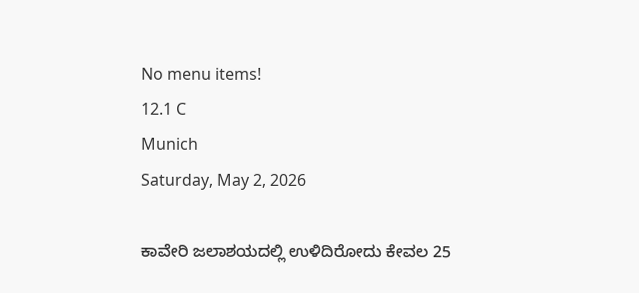No menu items!
12.1 C
Munich
Saturday, May 2, 2026

ಕಾವೇರಿ ಜಲಾಶಯದಲ್ಲಿ ಉಳಿದಿರೋದು ಕೇವಲ 25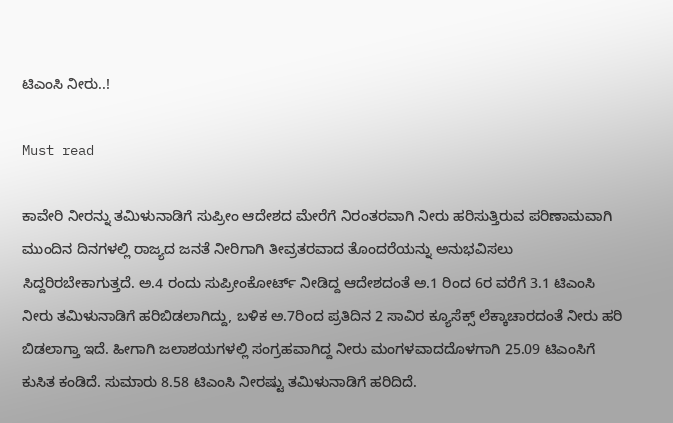ಟಿಎಂಸಿ ನೀರು..!

Must read

ಕಾವೇರಿ ನೀರನ್ನು ತಮಿಳುನಾಡಿಗೆ ಸುಪ್ರೀಂ ಆದೇಶದ ಮೇರೆಗೆ ನಿರಂತರವಾಗಿ ನೀರು ಹರಿಸುತ್ತಿರುವ ಪರಿಣಾಮವಾಗಿ ಮುಂದಿನ ದಿನಗಳಲ್ಲಿ ರಾಜ್ಯದ ಜನತೆ ನೀರಿಗಾಗಿ ತೀವ್ರತರವಾದ ತೊಂದರೆಯನ್ನು ಅನುಭವಿಸಲು ಸಿದ್ದರಿರಬೇಕಾಗುತ್ತದೆ. ಅ.4 ರಂದು ಸುಪ್ರೀಂಕೋರ್ಟ್ ನೀಡಿದ್ದ ಆದೇಶದಂತೆ ಅ.1 ರಿಂದ 6ರ ವರೆಗೆ 3.1 ಟಿಎಂಸಿ ನೀರು ತಮಿಳುನಾಡಿಗೆ ಹರಿಬಿಡಲಾಗಿದ್ದು, ಬಳಿಕ ಅ.7ರಿಂದ ಪ್ರತಿದಿನ 2 ಸಾವಿರ ಕ್ಯೂಸೆಕ್ಸ್ ಲೆಕ್ಕಾಚಾರದಂತೆ ನೀರು ಹರಿ ಬಿಡಲಾಗ್ತಾ ಇದೆ. ಹೀಗಾಗಿ ಜಲಾಶಯಗಳಲ್ಲಿ ಸಂಗ್ರಹವಾಗಿದ್ದ ನೀರು ಮಂಗಳವಾದದೊಳಗಾಗಿ 25.09 ಟಿಎಂಸಿಗೆ ಕುಸಿತ ಕಂಡಿದೆ. ಸುಮಾರು 8.58 ಟಿಎಂಸಿ ನೀರಷ್ಟು ತಮಿಳುನಾಡಿಗೆ ಹರಿದಿದೆ.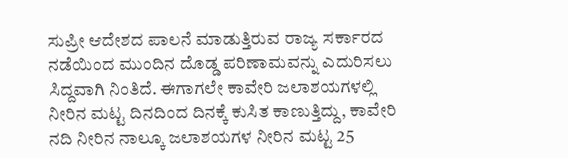ಸುಪ್ರೀ ಆದೇಶದ ಪಾಲನೆ ಮಾಡುತ್ತಿರುವ ರಾಜ್ಯ ಸರ್ಕಾರದ ನಡೆಯಿಂದ ಮುಂದಿನ ದೊಡ್ಡ ಪರಿಣಾಮವನ್ನು ಎದುರಿಸಲು ಸಿದ್ದವಾಗಿ ನಿಂತಿದೆ. ಈಗಾಗಲೇ ಕಾವೇರಿ ಜಲಾಶಯಗಳಲ್ಲಿ ನೀರಿನ ಮಟ್ಟ ದಿನದಿಂದ ದಿನಕ್ಕೆ ಕುಸಿತ ಕಾಣುತ್ತಿದ್ದು, ಕಾವೇರಿ ನದಿ ನೀರಿನ ನಾಲ್ಕೂ ಜಲಾಶಯಗಳ ನೀರಿನ ಮಟ್ಟ 25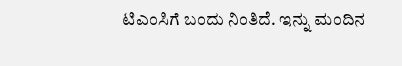ಟಿಎಂಸಿಗೆ ಬಂದು ನಿಂತಿದೆ. ಇನ್ನು ಮಂದಿನ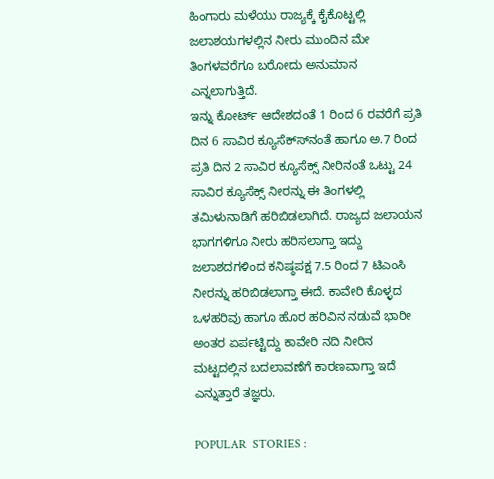ಹಿಂಗಾರು ಮಳೆಯು ರಾಜ್ಯಕ್ಕೆ ಕೈಕೊಟ್ಟಲ್ಲಿ ಜಲಾಶಯಗಳಲ್ಲಿನ ನೀರು ಮುಂದಿನ ಮೇ ತಿಂಗಳವರೆಗೂ ಬರೋದು ಅನುಮಾನ ಎನ್ನಲಾಗುತ್ತಿದೆ.
ಇನ್ನು ಕೋರ್ಟ್ ಆದೇಶದಂತೆ 1 ರಿಂದ 6 ರವರೆಗೆ ಪ್ರತಿ ದಿನ 6 ಸಾವಿರ ಕ್ಯೂಸೆಕ್ಸ್‍ನಂತೆ ಹಾಗೂ ಅ.7 ರಿಂದ ಪ್ರತಿ ದಿನ 2 ಸಾವಿರ ಕ್ಯೂಸೆಕ್ಸ್ ನೀರಿನಂತೆ ಒಟ್ಟು 24 ಸಾವಿರ ಕ್ಯೂಸೆಕ್ಸ್ ನೀರನ್ನು ಈ ತಿಂಗಳಲ್ಲಿ ತಮಿಳುನಾಡಿಗೆ ಹರಿಬಿಡಲಾಗಿದೆ. ರಾಜ್ಯದ ಜಲಾಯನ ಭಾಗಗಳಿಗೂ ನೀರು ಹರಿಸಲಾಗ್ತಾ ಇದ್ದು ಜಲಾಶದಗಳಿಂದ ಕನಿಷ್ಠಪಕ್ಷ 7.5 ರಿಂದ 7 ಟಿಎಂಸಿ ನೀರನ್ನು ಹರಿಬಿಡಲಾಗ್ತಾ ಈದೆ. ಕಾವೇರಿ ಕೊಳ್ಳದ ಒಳಹರಿವು ಹಾಗೂ ಹೊರ ಹರಿವಿನ ನಡುವೆ ಭಾರೀ ಅಂತರ ಏರ್ಪಟ್ಟಿದ್ದು ಕಾವೇರಿ ನದಿ ನೀರಿನ ಮಟ್ಟದಲ್ಲಿನ ಬದಲಾವಣೆಗೆ ಕಾರಣವಾಗ್ತಾ ಇದೆ ಎನ್ನುತ್ತಾರೆ ತಜ್ಞರು.

POPULAR  STORIES :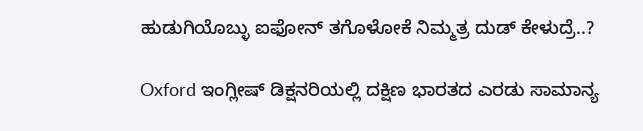ಹುಡುಗಿಯೊಬ್ಳು ಐಫೋನ್ ತಗೊಳೋಕೆ ನಿಮ್ಮತ್ರ ದುಡ್ ಕೇಳುದ್ರೆ..?

Oxford ಇಂಗ್ಲೀಷ್ ಡಿಕ್ಷನರಿಯಲ್ಲಿ ದಕ್ಷಿಣ ಭಾರತದ ಎರಡು ಸಾಮಾನ್ಯ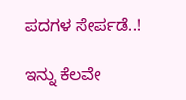ಪದಗಳ ಸೇರ್ಪಡೆ..!

ಇನ್ನು ಕೆಲವೇ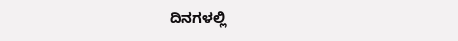ದಿನಗಳಲ್ಲಿ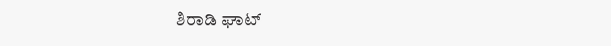ಶಿರಾಡಿ ಘಾಟ್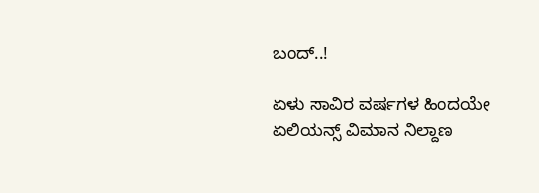ಬಂದ್..!

ಏಳು ಸಾವಿರ ವರ್ಷಗಳ ಹಿಂದಯೇ ಏಲಿಯನ್ಸ್ ವಿಮಾನ ನಿಲ್ದಾಣ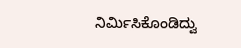ನಿರ್ಮಿಸಿಕೊಂಡಿದ್ವು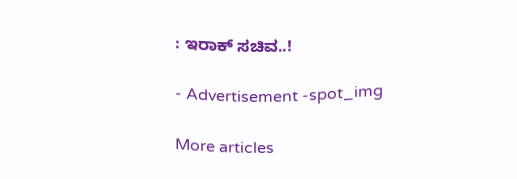: ಇರಾಕ್ ಸಚಿವ..!

- Advertisement -spot_img

More articles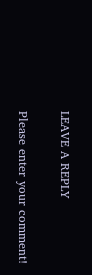LEAVE A REPLY

Please enter your comment!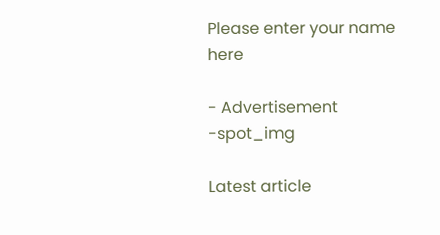Please enter your name here

- Advertisement -spot_img

Latest article